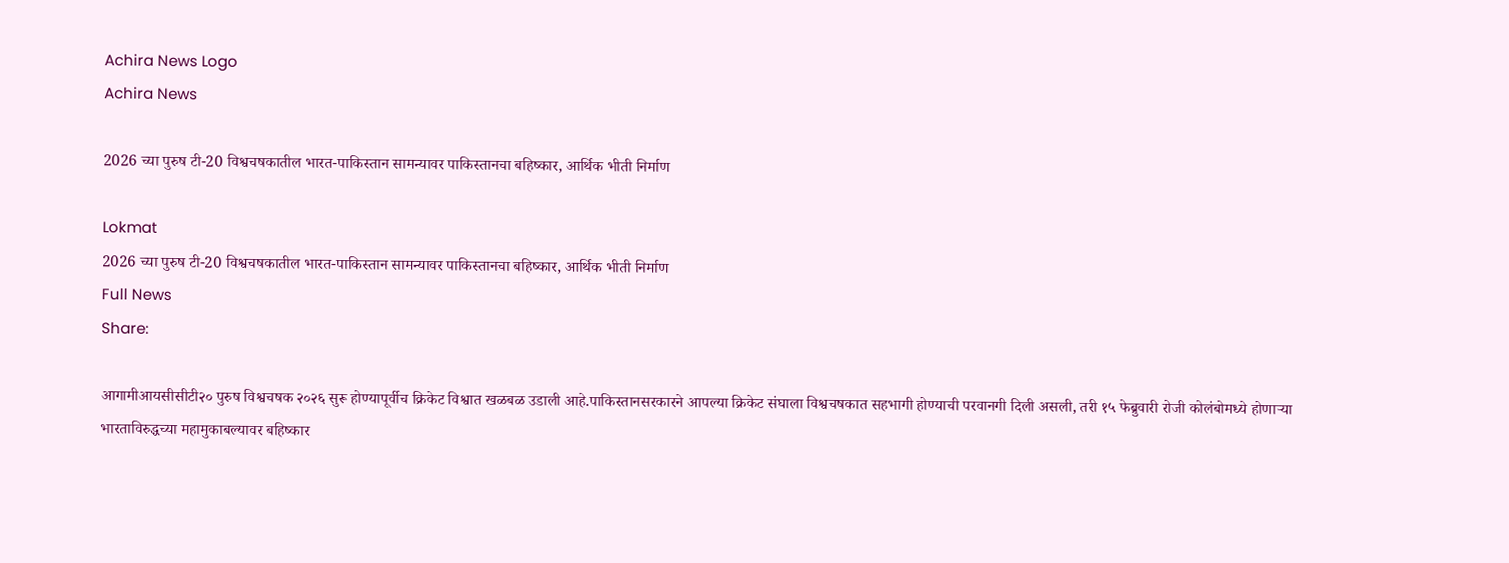Achira News Logo
Achira News

2026 च्या पुरुष टी-20 विश्वचषकातील भारत-पाकिस्तान सामन्यावर पाकिस्तानचा बहिष्कार, आर्थिक भीती निर्माण

Lokmat
2026 च्या पुरुष टी-20 विश्वचषकातील भारत-पाकिस्तान सामन्यावर पाकिस्तानचा बहिष्कार, आर्थिक भीती निर्माण
Full News
Share:

आगामीआयसीसीटी२० पुरुष विश्वचषक २०२६ सुरू होण्यापूर्वीच क्रिकेट विश्वात खळबळ उडाली आहे.पाकिस्तानसरकारने आपल्या क्रिकेट संघाला विश्वचषकात सहभागी होण्याची परवानगी दिली असली, तरी १५ फेब्रुवारी रोजी कोलंबोमध्ये होणाऱ्या भारताविरुद्धच्या महामुकाबल्यावर बहिष्कार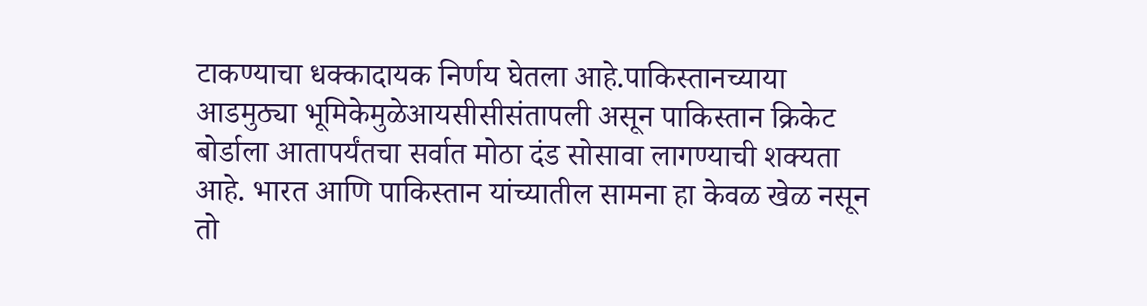टाकण्याचा धक्कादायक निर्णय घेतला आहे.पाकिस्तानच्याया आडमुठ्या भूमिकेमुळेआयसीसीसंतापली असून पाकिस्तान क्रिकेट बोर्डाला आतापर्यंतचा सर्वात मोठा दंड सोसावा लागण्याची शक्यता आहे. भारत आणि पाकिस्तान यांच्यातील सामना हा केवळ खेळ नसून तो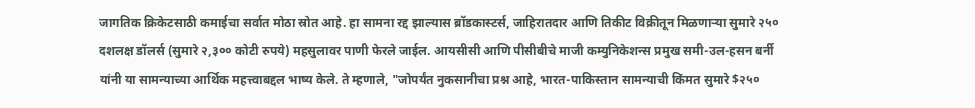जागतिक क्रिकेटसाठी कमाईचा सर्वात मोठा स्रोत आहे. हा सामना रद्द झाल्यास ब्रॉडकास्टर्स, जाहिरातदार आणि तिकीट विक्रीतून मिळणाऱ्या सुमारे २५० दशलक्ष डॉलर्स (सुमारे २,३०० कोटी रुपये) महसुलावर पाणी फेरले जाईल. आयसीसी आणि पीसीबीचे माजी कम्युनिकेशन्स प्रमुख समी-उल-हसन बर्नी यांनी या सामन्याच्या आर्थिक महत्त्वाबद्दल भाष्य केले. ते म्हणाले, "जोपर्यंत नुकसानीचा प्रश्न आहे, भारत-पाकिस्तान सामन्याची किंमत सुमारे $२५०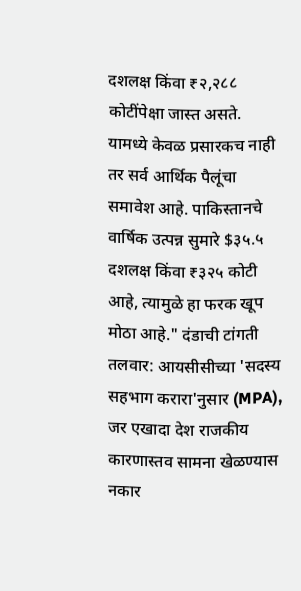दशलक्ष किंवा ₹२,२८८ कोटींपेक्षा जास्त असते. यामध्ये केवळ प्रसारकच नाही तर सर्व आर्थिक पैलूंचा समावेश आहे. पाकिस्तानचे वार्षिक उत्पन्न सुमारे $३५.५ दशलक्ष किंवा ₹३२५ कोटी आहे, त्यामुळे हा फरक खूप मोठा आहे." दंडाची टांगती तलवार: आयसीसीच्या 'सदस्य सहभाग करारा'नुसार (MPA), जर एखादा देश राजकीय कारणास्तव सामना खेळण्यास नकार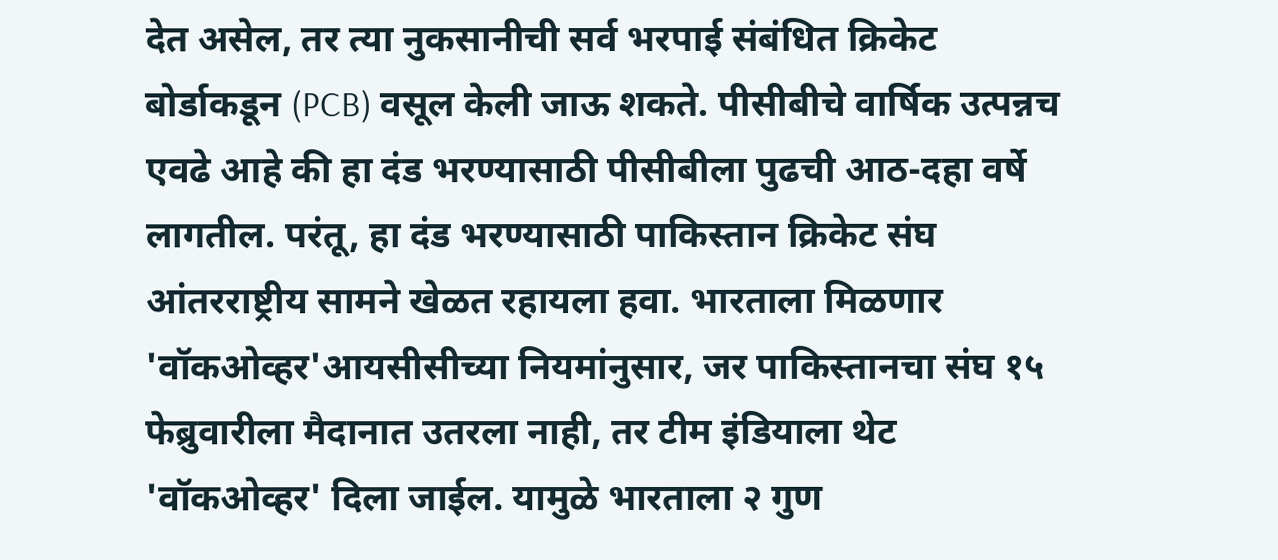देत असेल, तर त्या नुकसानीची सर्व भरपाई संबंधित क्रिकेट बोर्डाकडून (PCB) वसूल केली जाऊ शकते. पीसीबीचे वार्षिक उत्पन्नच एवढे आहे की हा दंड भरण्यासाठी पीसीबीला पुढची आठ-दहा वर्षे लागतील. परंतू, हा दंड भरण्यासाठी पाकिस्तान क्रिकेट संघ आंतरराष्ट्रीय सामने खेळत रहायला हवा. भारताला मिळणार 'वॉकओव्हर'आयसीसीच्या नियमांनुसार, जर पाकिस्तानचा संघ १५ फेब्रुवारीला मैदानात उतरला नाही, तर टीम इंडियाला थेट 'वॉकओव्हर' दिला जाईल. यामुळे भारताला २ गुण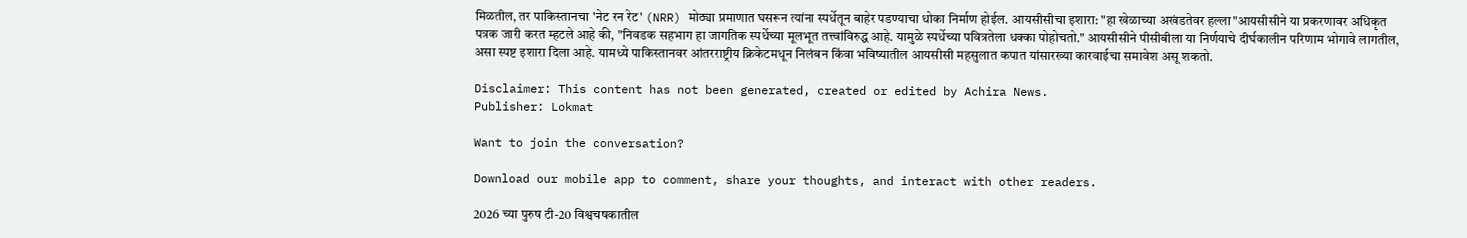मिळतील, तर पाकिस्तानचा 'नेट रन रेट' (NRR) मोठ्या प्रमाणात घसरून त्यांना स्पर्धेतून बाहेर पडण्याचा धोका निर्माण होईल. आयसीसीचा इशारा: "हा खेळाच्या अखंडतेवर हल्ला"आयसीसीने या प्रकरणावर अधिकृत पत्रक जारी करत म्हटले आहे की, "निवडक सहभाग हा जागतिक स्पर्धेच्या मूलभूत तत्त्वांविरुद्ध आहे. यामुळे स्पर्धेच्या पवित्रतेला धक्का पोहोचतो." आयसीसीने पीसीबीला या निर्णयाचे दीर्घकालीन परिणाम भोगावे लागतील, असा स्पष्ट इशारा दिला आहे. यामध्ये पाकिस्तानवर आंतरराष्ट्रीय क्रिकेटमधून निलंबन किंवा भविष्यातील आयसीसी महसुलात कपात यांसारख्या कारवाईचा समावेश असू शकतो.

Disclaimer: This content has not been generated, created or edited by Achira News.
Publisher: Lokmat

Want to join the conversation?

Download our mobile app to comment, share your thoughts, and interact with other readers.

2026 च्या पुरुष टी-20 विश्वचषकातील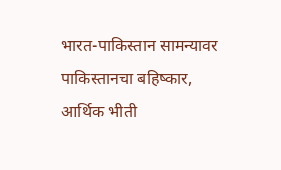भारत-पाकिस्तान सामन्यावर पाकिस्तानचा बहिष्कार, आर्थिक भीती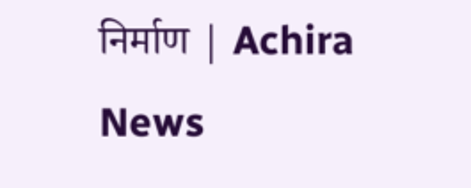निर्माण | Achira News